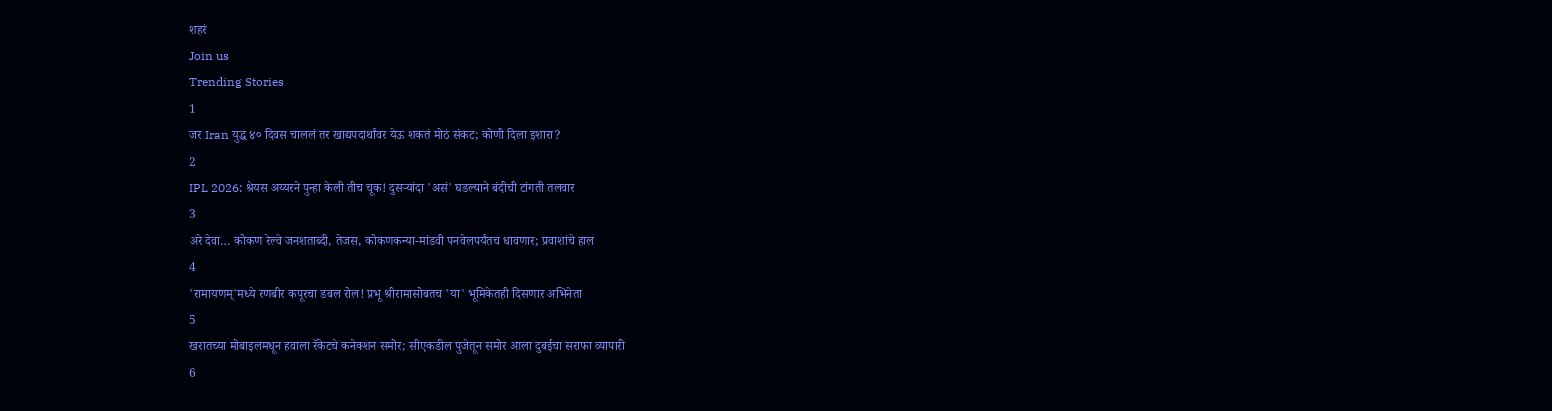शहरं
Join us
Trending Stories
1
जर Iran युद्ध ४० दिवस चाललं तर खाद्यपदार्थांवर येऊ शकतं मोठं संकट; कोणी दिला इशारा?
2
IPL 2026: श्रेयस अय्यरने पुन्हा केली तीच चूक! दुसऱ्यांदा 'असं' घडल्याने बंदीची टांगती तलवार
3
अरे देवा… कोकण रेल्वे जनशताब्दी, तेजस, कोकणकन्या-मांडवी पनवेलपर्यंतच धावणार; प्रवाशांचे हाल
4
'रामायणम्'मध्ये रणबीर कपूरचा डबल रोल! प्रभू श्रीरामासोबतच 'या' भूमिकेतही दिसणार अभिनेता
5
खरातच्या मोबाइलमधून हवाला रॅकेटचे कनेक्शन समोर; सीएकडील पुजेतून समोर आला दुबईचा सराफा व्यापारी
6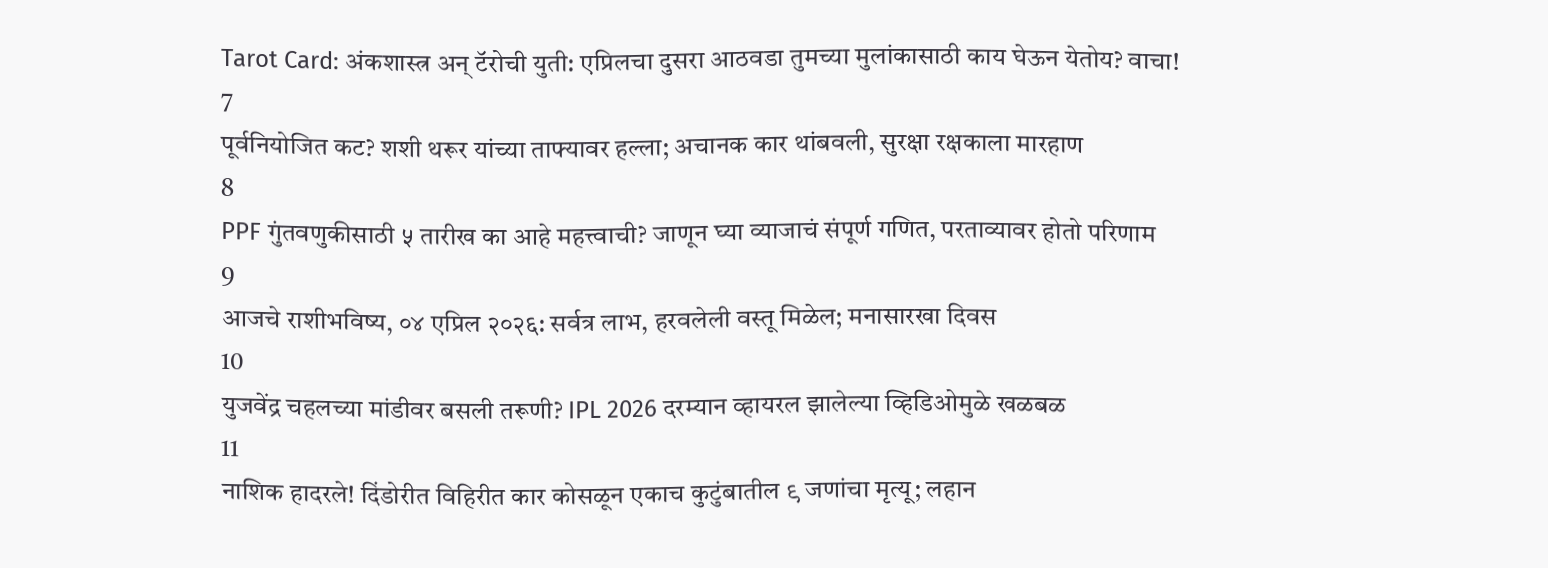Tarot Card: अंकशास्त्र अन् टॅरोची युती: एप्रिलचा दुसरा आठवडा तुमच्या मुलांकासाठी काय घेऊन येतोय? वाचा!
7
पूर्वनियोजित कट? शशी थरूर यांच्या ताफ्यावर हल्ला; अचानक कार थांबवली, सुरक्षा रक्षकाला मारहाण
8
PPF गुंतवणुकीसाठी ५ तारीख का आहे महत्त्वाची? जाणून घ्या व्याजाचं संपूर्ण गणित, परताव्यावर होतो परिणाम
9
आजचे राशीभविष्य, ०४ एप्रिल २०२६: सर्वत्र लाभ, हरवलेली वस्तू मिळेल; मनासारखा दिवस
10
युजवेंद्र चहलच्या मांडीवर बसली तरूणी? IPL 2026 दरम्यान व्हायरल झालेल्या व्हिडिओमुळे खळबळ
11
नाशिक हादरले! दिंडोरीत विहिरीत कार कोसळून एकाच कुटुंबातील ९ जणांचा मृत्यू; लहान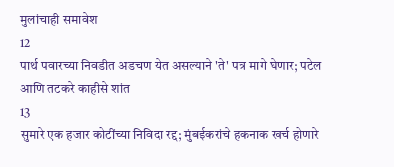मुलांचाही समावेश
12
पार्थ पवारच्या निवडीत अडचण येत असल्याने 'ते' पत्र मागे घेणार; पटेल आणि तटकरे काहीसे शांत
13
सुमारे एक हजार कोटींच्या निविदा रद्द; मुंबईकरांचे हकनाक खर्च होणारे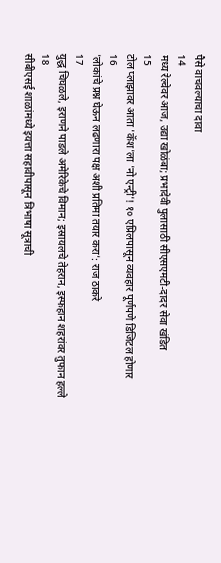पैसे वाचवल्याचा दावा
14
मध्य रेल्वेवर आज, उद्या खोळंबा; प्रभादेवी पुलासाठी सीएसएमटी-दादर सेवा खंडित
15
टोल प्लाझावर आता 'कॅश'ला 'नो एन्ट्री'! १० एप्रिलपासून व्यवहार पूर्णपणे डिजिटल होणार
16
'लोकांचे प्रश्न घेऊन लढणारा पक्ष अशी प्रतिमा तयार करा': राज ठाकरे
17
युद्ध चिघळले, इराणने पाडले अमेरिकेचे विमान; इस्रायलचे तेहरान, इस्फहान शहरांवर तुफान हल्ले
18
सीबीएसई शाळांमध्ये इयत्ता सहावीपासून त्रिभाषा सूत्राची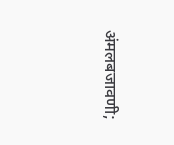अंमलबजावणी;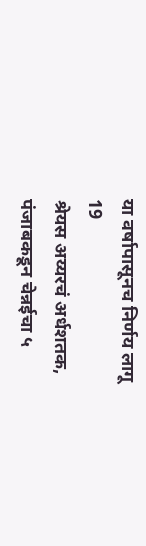या वर्षापासूनच निर्णय लागू
19
श्रेयस अय्यरचं अर्धशतक, पंजाबकडून चेन्नईचा ५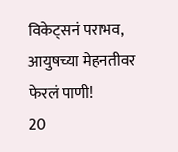विकेट्सनं पराभव, आयुषच्या मेहनतीवर फेरलं पाणी!
20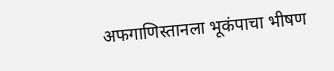अफगाणिस्तानला भूकंपाचा भीषण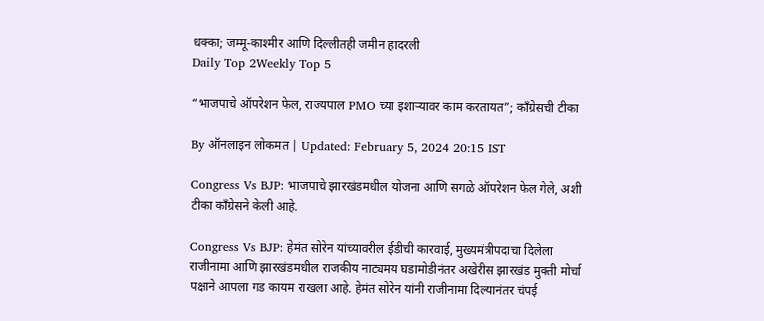धक्का; जम्मू-काश्मीर आणि दिल्लीतही जमीन हादरली
Daily Top 2Weekly Top 5

“भाजपाचे ऑपरेशन फेल, राज्यपाल PMO च्या इशाऱ्यावर काम करतायत”; काँग्रेसची टीका

By ऑनलाइन लोकमत | Updated: February 5, 2024 20:15 IST

Congress Vs BJP: भाजपाचे झारखंडमधील योजना आणि सगळे ऑपरेशन फेल गेले, अशी टीका काँग्रेसने केली आहे.

Congress Vs BJP: हेमंत सोरेन यांच्यावरील ईडीची कारवाई, मुख्यमंत्रीपदाचा दिलेला राजीनामा आणि झारखंडमधील राजकीय नाट्यमय घडामोडीनंतर अखेरीस झारखंड मुक्ती मोर्चा पक्षाने आपला गड कायम राखला आहे. हेमंत सोरेन यांनी राजीनामा दिल्यानंतर चंपई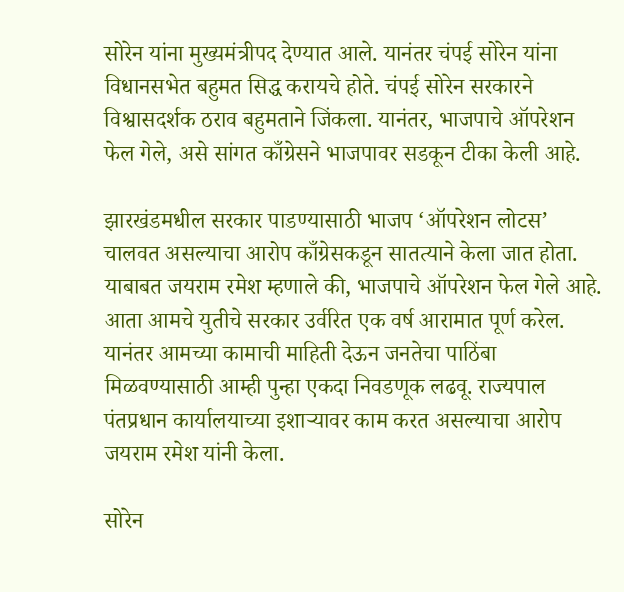सोरेन यांना मुख्यमंत्रीपद देण्यात आले. यानंतर चंपई सोरेन यांना विधानसभेत बहुमत सिद्ध करायचे होते. चंपई सोरेन सरकारने विश्वासदर्शक ठराव बहुमताने जिंकला. यानंतर, भाजपाचे ऑपरेशन फेल गेले, असे सांगत काँग्रेसने भाजपावर सडकून टीका केली आहे.

झारखंडमधील सरकार पाडण्यासाठी भाजप ‘ऑपरेशन लोटस’ चालवत असल्याचा आरोप काँग्रेसकडून सातत्याने केला जात होता. याबाबत जयराम रमेश म्हणाले की, भाजपाचे ऑपरेशन फेल गेले आहे. आता आमचे युतीचे सरकार उर्वरित एक वर्ष आरामात पूर्ण करेल. यानंतर आमच्या कामाची माहिती देऊन जनतेचा पाठिंबा मिळवण्यासाठी आम्ही पुन्हा एकदा निवडणूक लढवू. राज्यपाल पंतप्रधान कार्यालयाच्या इशाऱ्यावर काम करत असल्याचा आरोप जयराम रमेश यांनी केला.

सोरेन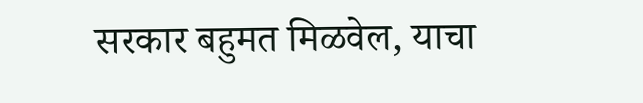सरकार बहुमत मिळवेल, याचा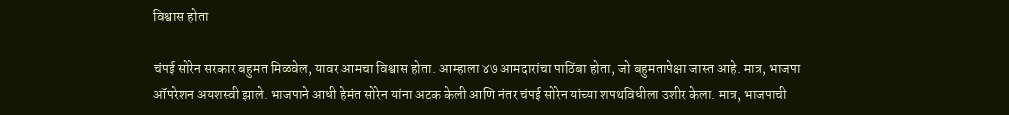विश्वास होता

चंपई सोरेन सरकार बहुमत मिळवेल, यावर आमचा विश्वास होता. आम्हाला ४७ आमदारांचा पाठिंबा होता, जो बहुमतापेक्षा जास्त आहे. मात्र, भाजपा ऑपरेशन अयशस्वी झाले. भाजपाने आधी हेमंत सोरेन यांना अटक केली आणि नंतर चंपई सोरेन यांच्या शपथविधीला उशीर केला. मात्र, भाजपाची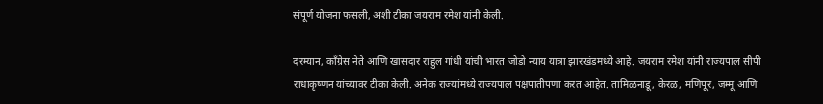संपूर्ण योजना फसली, अशी टीका जयराम रमेश यांनी केली.

दरम्यान, काँग्रेस नेते आणि खासदार राहुल गांधी यांची भारत जोडो न्याय यात्रा झारखंडमध्ये आहे. जयराम रमेश यांनी राज्यपाल सीपी राधाकृष्णन यांच्यावर टीका केली. अनेक राज्यांमध्ये राज्यपाल पक्षपातीपणा करत आहेत. तामिळनाडू, केरळ, मणिपूर, जम्मू आणि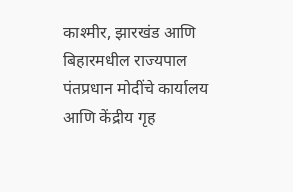काश्मीर, झारखंड आणि बिहारमधील राज्यपाल पंतप्रधान मोदींचे कार्यालय आणि केंद्रीय गृह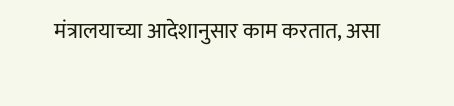मंत्रालयाच्या आदेशानुसार काम करतात, असा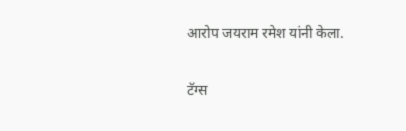आरोप जयराम रमेश यांनी केला.

टॅग्स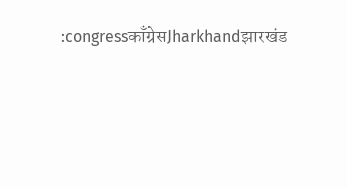:congressकाँग्रेसJharkhandझारखंड